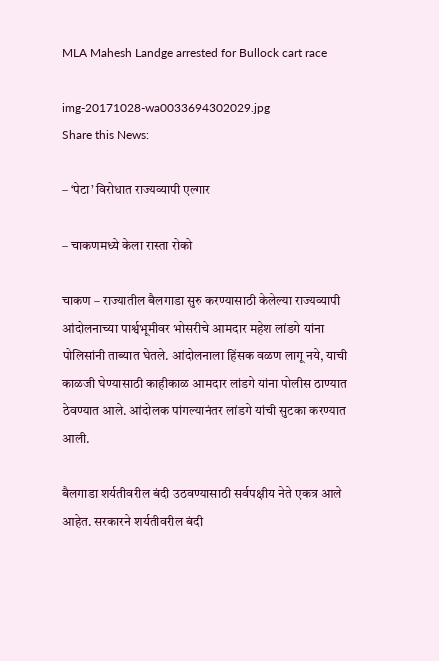MLA Mahesh Landge arrested for Bullock cart race

img-20171028-wa0033694302029.jpg
Share this News:

– ‘पेटा’ विरोधात राज्यव्यापी एल्गार

– चाकणमध्ये केला रास्ता रोको

चाकण – राज्यातील बैलगाडा सुरु करण्यासाठी केलेल्या राज्यव्यापी आंदोलनाच्या पार्श्वभूमीवर भोसरीचे आमदार महेश लांडगे यांना पोलिसांनी ताब्यात घेतले. आंदोलनाला हिंसक वळण लागू नये, याची काळजी घेण्यासाठी काहीकाळ आमदार लांडगे यांना पोलीस ठाण्यात ठेवण्यात आले. आंदोलक पांगल्यानंतर लांडगे यांची सुटका करण्यात आली.

बैलगाडा शर्यतीवरील बंदी उठवण्यासाठी सर्वपक्षीय नेते एकत्र आले आहेत. सरकारने शर्यतीवरील बंदी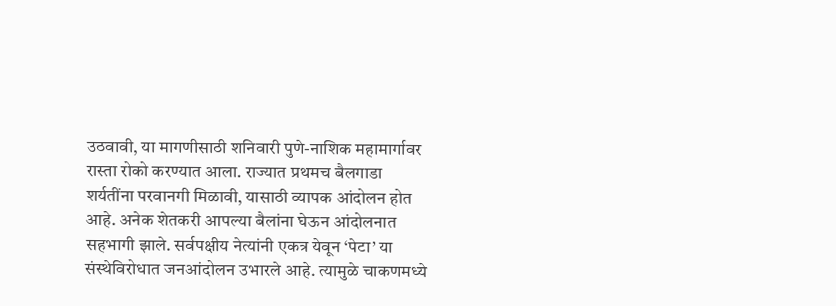उठवावी, या मागणीसाठी शनिवारी पुणे-नाशिक महामार्गावर रास्ता रोको करण्यात आला. राज्यात प्रथमच बैलगाडा शर्यतींना परवानगी मिळावी, यासाठी व्यापक आंदोलन होत आहे. अनेक शेतकरी आपल्या बैलांना घेऊन आंदोलनात सहभागी झाले. सर्वपक्षीय नेत्यांनी एकत्र येवून ‘पेटा’ या संस्थेविरोधात जनआंदोलन उभारले आहे. त्यामुळे चाकणमध्ये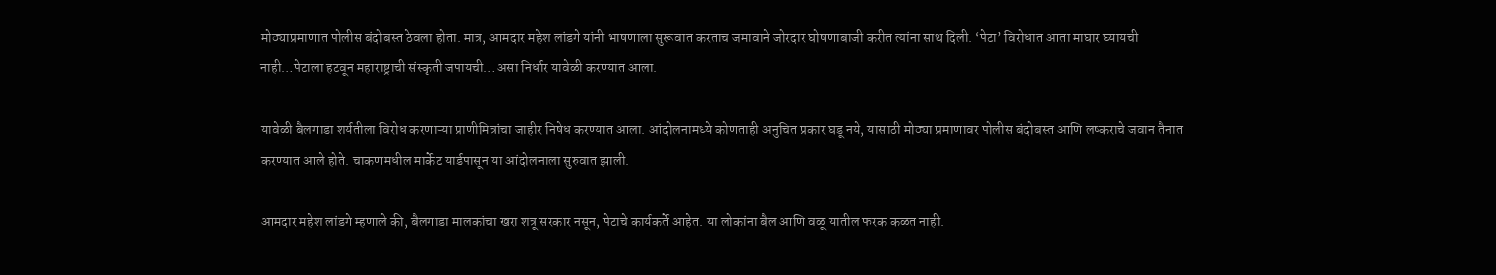मोठ्याप्रमाणात पोलीस बंदोबस्त ठेवला होता. मात्र, आमदार महेश लांडगे यांनी भाषणाला सुरूवात करताच जमावाने जोरदार घोषणाबाजी करीत त्यांना साथ दिली. ‘पेटा’ विरोधात आता माघार घ्यायची नाही…पेटाला हटवून महाराष्ट्राची संस्कृती जपायची…असा निर्धार यावेळी करण्यात आला.

यावेळी बैलगाडा शर्यतीला विरोध करणाऱ्या प्राणीमित्रांचा जाहीर निषेध करण्यात आला. आंदोलनामध्ये कोणताही अनुचित प्रकार घडू नये, यासाठी मोठ्या प्रमाणावर पोलीस बंदोबस्त आणि लष्कराचे जवान तैनात करण्यात आले होते. चाकणमधील मार्केट यार्डपासून या आंदोलनाला सुरुवात झाली.

आमदार महेश लांडगे म्हणाले की, बैलगाडा मालकांचा खरा शत्रू सरकार नसून, पेटाचे कार्यकर्ते आहेत. या लोकांना बैल आणि वळू यातील फरक कळत नाही.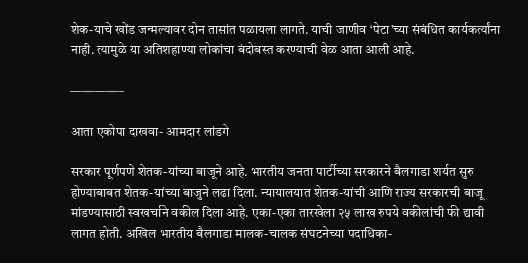शेक-याचे खोंड जन्मल्यावर दोन तासांत पळायला लागते. याची जाणीव ‘पेटा’च्या संबंधित कार्यकर्त्यांना नाही. त्यामुळे या अतिशहाण्या लोकांचा बंदोबस्त करण्याची वेळ आता आली आहे.

————–

आता एकोपा दाखवा- आमदार लांडगे

सरकार पूर्णपणे शेतक-यांच्या बाजूने आहे. भारतीय जनता पार्टीच्या सरकारने बैलगाडा शर्यत सुरु होण्याबाबत शेतक-यांच्या बाजुने लढा दिला. न्यायालयात शेतक-यांची आणि राज्य सरकारची बाजू मांडण्यासाठी स्वखर्चाने वकील दिला आहे. एका-एका तारखेला २५ लाख रुपये वकीलांची फी द्यावी लागत होती. अखिल भारतीय बैलगाडा मालक-चालक संघटनेच्या पदाधिका-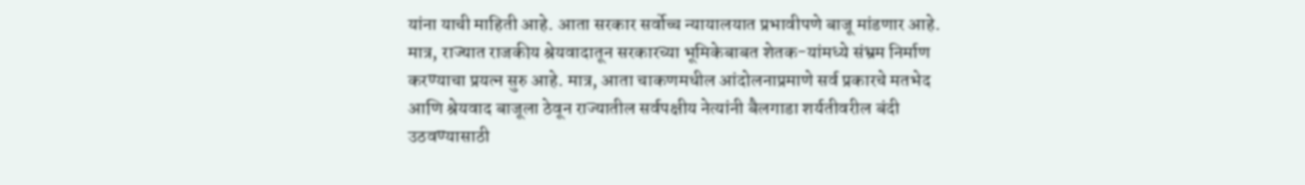यांना याची माहिती आहे. आता सरकार सर्वोच्च न्यायालयात प्रभावीपणे बाजू मांडणार आहे. मात्र, राज्यात राजकीय श्रेयवादातून सरकारच्या भूमिकेबाबत शेतक-यांमध्ये संभ्रम निर्माण करण्याचा प्रयत्न सुरु आहे. मात्र, आता चाकणमधील आंदोलनाप्रमाणे सर्व प्रकारचे मतभेद आणि श्रेयवाद बाजूला ठेवून राज्यातील सर्वपक्षीय नेत्यांनी बैलगाडा शर्यतीवरील बंदी उठवण्यासाठी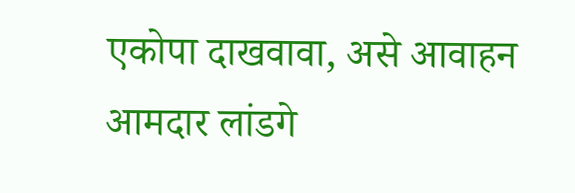एकोपा दाखवावा, असे आवाहन आमदार लांडगे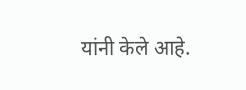यांनी केले आहे.